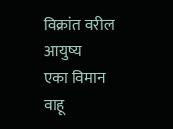विक्रांत वरील आयुष्य
एका विमान वाहू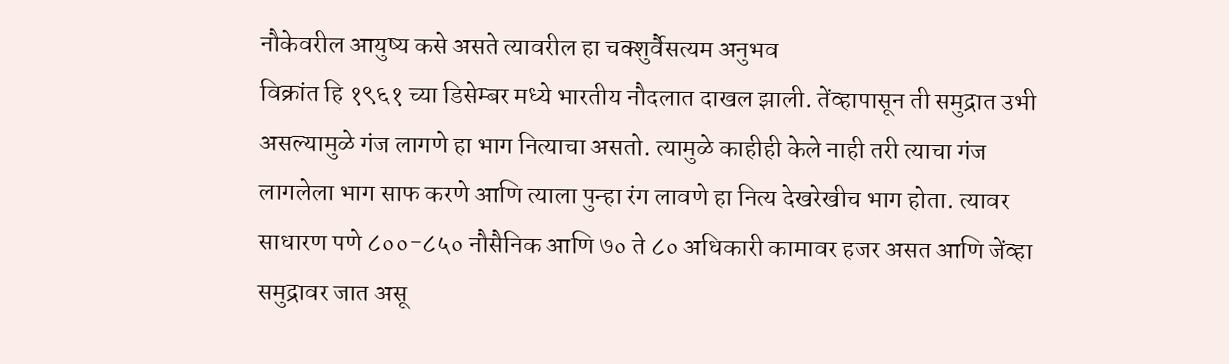नौकेवरील आयुष्य कसे असते त्यावरील हा चक्शुर्वैसत्यम अनुभव
विक्रांत हि १९६१ च्या डिसेम्बर मध्ये भारतीय नौदलात दाखल झाली. तेंव्हापासून ती समुद्रात उभी असल्यामुळे गंज लागणे हा भाग नित्याचा असतो. त्यामुळे काहीही केले नाही तरी त्याचा गंज लागलेला भाग साफ करणे आणि त्याला पुन्हा रंग लावणे हा नित्य देखरेखीच भाग होता. त्यावर साधारण पणे ८००-८५० नौसैनिक आणि ७० ते ८० अधिकारी कामावर हजर असत आणि जेंव्हा समुद्रावर जात असू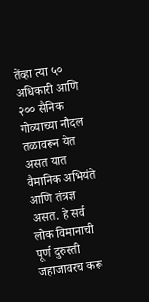तेंव्हा त्या ५० अधिकारी आणि २०० सैनिक गोव्याच्या नौदल तळावरून येत असत यात वैमानिक अभियंते आणि तंत्रज्ञ असत. हे सर्व लोक विमानाची पूर्ण दुरुस्ती जहाजावरच करू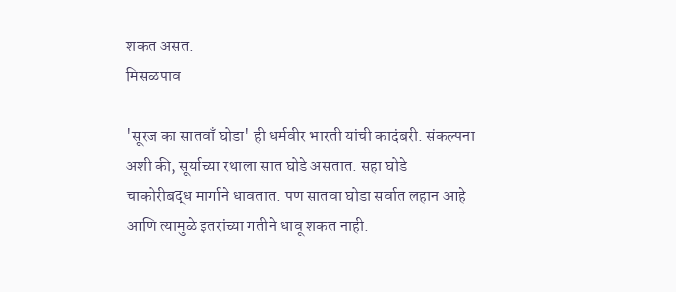शकत असत.
मिसळपाव

'सूरज का सातवाँ घोडा' ही धर्मवीर भारती यांची कादंबरी. संकल्पना अशी की, सूर्याच्या रथाला सात घोडे असतात. सहा घोडे चाकोरीबद्ध मार्गाने धावतात. पण सातवा घोडा सर्वात लहान आहे आणि त्यामुळे इतरांच्या गतीने धावू शकत नाही.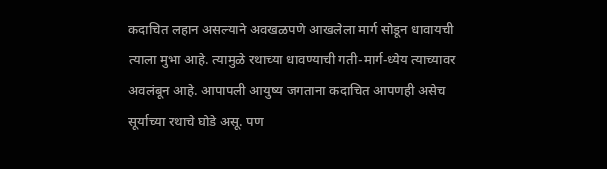कदाचित लहान असल्याने अवखळपणे आखलेला मार्ग सोडून धावायची त्याला मुभा आहे. त्यामुळे रथाच्या धावण्याची गती-मार्ग-ध्येय त्याच्यावर अवलंबून आहे. आपापली आयुष्य जगताना कदाचित आपणही असेच सूर्याच्या रथाचे घोडे असू. पण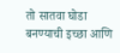तो सातवा घोडा बनण्याची इच्छा आणि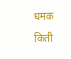धमक किती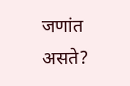जणांत असते?